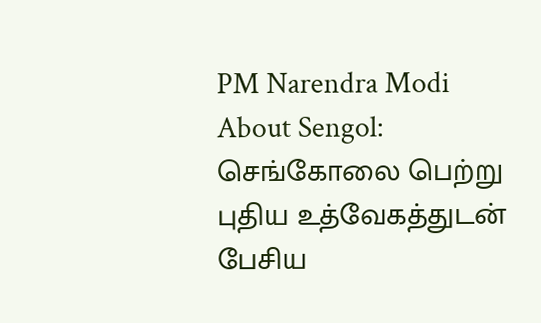PM Narendra Modi About Sengol: செங்கோலை பெற்று புதிய உத்வேகத்துடன் பேசிய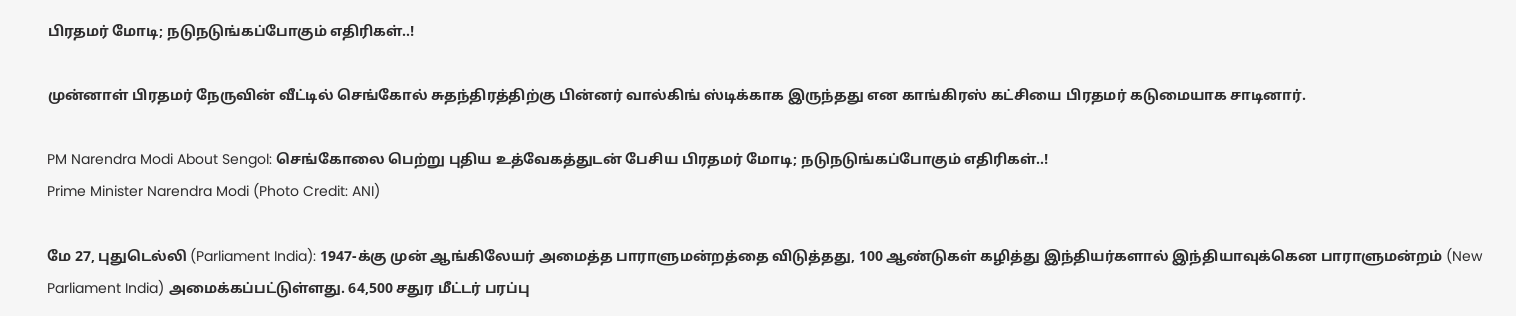பிரதமர் மோடி; நடுநடுங்கப்போகும் எதிரிகள்..!

முன்னாள் பிரதமர் நேருவின் வீட்டில் செங்கோல் சுதந்திரத்திற்கு பின்னர் வால்கிங் ஸ்டிக்காக இருந்தது என காங்கிரஸ் கட்சியை பிரதமர் கடுமையாக சாடினார்.

PM Narendra Modi About Sengol: செங்கோலை பெற்று புதிய உத்வேகத்துடன் பேசிய பிரதமர் மோடி; நடுநடுங்கப்போகும் எதிரிகள்..!
Prime Minister Narendra Modi (Photo Credit: ANI)

மே 27, புதுடெல்லி (Parliament India): 1947-க்கு முன் ஆங்கிலேயர் அமைத்த பாராளுமன்றத்தை விடுத்தது, 100 ஆண்டுகள் கழித்து இந்தியர்களால் இந்தியாவுக்கென பாராளுமன்றம் (New Parliament India) அமைக்கப்பட்டுள்ளது. 64,500 சதுர மீட்டர் பரப்பு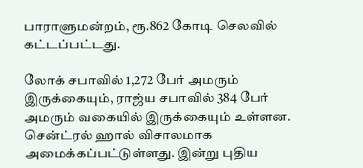பாராளுமன்றம், ரூ.862 கோடி செலவில் கட்டப்பட்டது.

லோக் சபாவில் 1,272 பேர் அமரும் இருக்கையும், ராஜ்ய சபாவில் 384 பேர் அமரும் வகையில் இருக்கையும் உள்ளன. சென்ட்ரல் ஹால் விசாலமாக அமைக்கப்பட்டுள்ளது. இன்று புதிய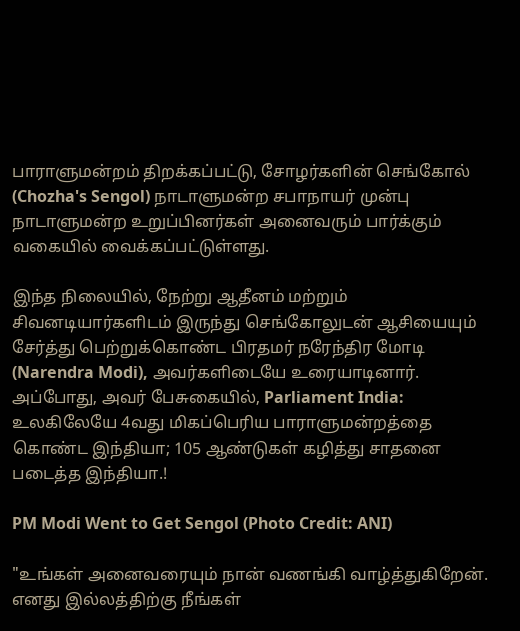பாராளுமன்றம் திறக்கப்பட்டு, சோழர்களின் செங்கோல் (Chozha's Sengol) நாடாளுமன்ற சபாநாயர் முன்பு நாடாளுமன்ற உறுப்பினர்கள் அனைவரும் பார்க்கும் வகையில் வைக்கப்பட்டுள்ளது.

இந்த நிலையில், நேற்று ஆதீனம் மற்றும் சிவனடியார்களிடம் இருந்து செங்கோலுடன் ஆசியையும் சேர்த்து பெற்றுக்கொண்ட பிரதமர் நரேந்திர மோடி (Narendra Modi), அவர்களிடையே உரையாடினார். அப்போது, அவர் பேசுகையில், Parliament India: உலகிலேயே 4வது மிகப்பெரிய பாராளுமன்றத்தை கொண்ட இந்தியா; 105 ஆண்டுகள் கழித்து சாதனை படைத்த இந்தியா.!

PM Modi Went to Get Sengol (Photo Credit: ANI)

"உங்கள் அனைவரையும் நான் வணங்கி வாழ்த்துகிறேன். எனது இல்லத்திற்கு நீங்கள்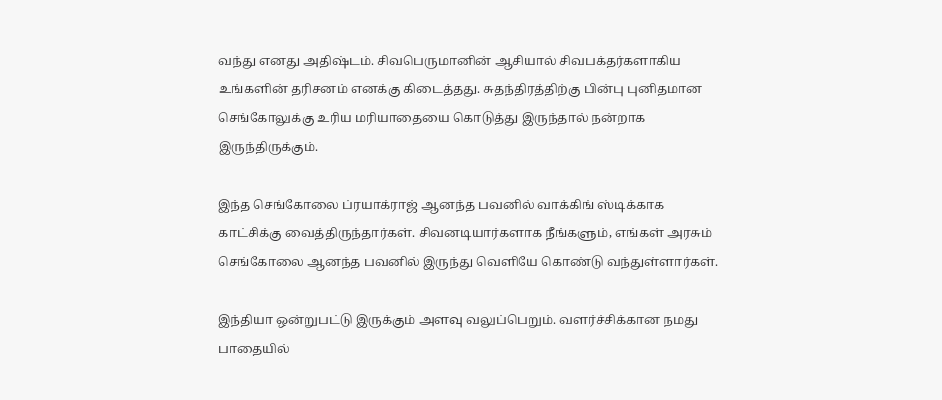வந்து எனது அதிஷ்டம். சிவபெருமானின் ஆசியால் சிவபக்தர்களாகிய உங்களின் தரிசனம் எனக்கு கிடைத்தது. சுதந்திரத்திற்கு பின்பு புனிதமான செங்கோலுக்கு உரிய மரியாதையை கொடுத்து இருந்தால் நன்றாக இருந்திருக்கும்.

இந்த செங்கோலை ப்ரயாக்ராஜ் ஆனந்த பவனில் வாக்கிங் ஸ்டிக்காக காட்சிக்கு வைத்திருந்தார்கள். சிவனடியார்களாக நீங்களும், எங்கள் அரசும் செங்கோலை ஆனந்த பவனில் இருந்து வெளியே கொண்டு வந்துள்ளார்கள்.

இந்தியா ஒன்றுபட்டு இருக்கும் அளவு வலுப்பெறும். வளர்ச்சிக்கான நமது பாதையில்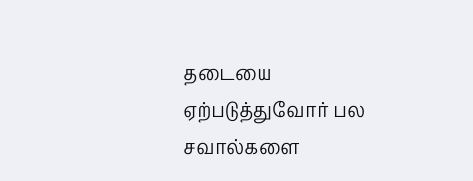தடையை ஏற்படுத்துவோர் பல சவால்களை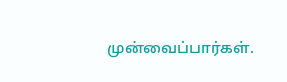முன்வைப்பார்கள்.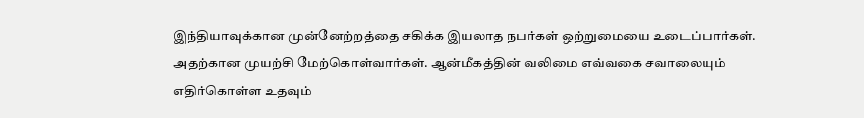இந்தியாவுக்கான முன்னேற்றத்தை சகிக்க இயலாத நபர்கள் ஒற்றுமையை உடைப்பார்கள். அதற்கான முயற்சி மேற்கொள்வார்கள். ஆன்மீகத்தின் வலிமை எவ்வகை சவாலையும் எதிர்கொள்ள உதவும்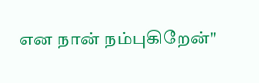என நான் நம்புகிறேன்"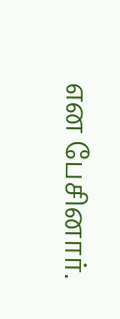என பேசினார்.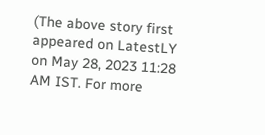(The above story first appeared on LatestLY on May 28, 2023 11:28 AM IST. For more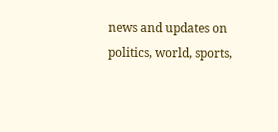news and updates on politics, world, sports,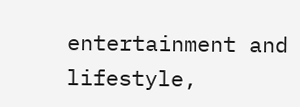entertainment and lifestyle,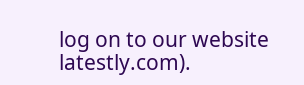log on to our website latestly.com).